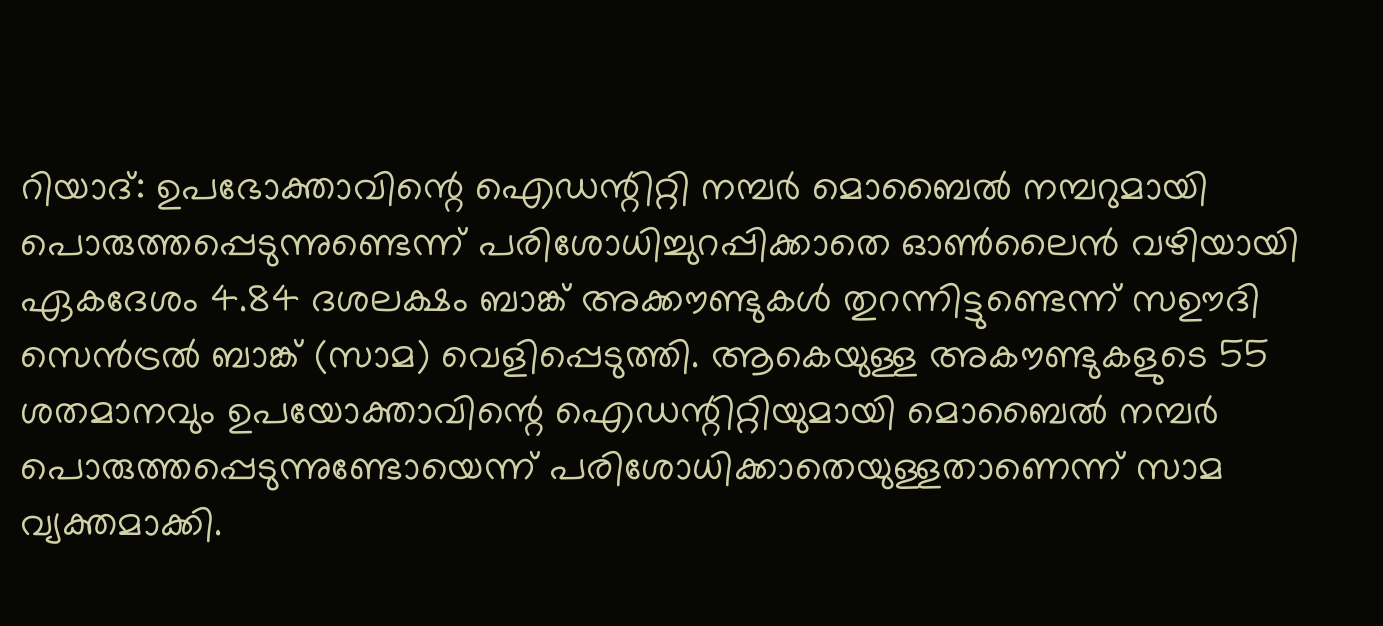റിയാദ്: ഉപഭോക്താവിന്റെ ഐഡന്റിറ്റി നമ്പർ മൊബൈൽ നമ്പറുമായി പൊരുത്തപ്പെടുന്നുണ്ടെന്ന് പരിശോധിച്ചുറപ്പിക്കാതെ ഓൺലൈൻ വഴിയായി ഏകദേശം 4.84 ദശലക്ഷം ബാങ്ക് അക്കൗണ്ടുകൾ തുറന്നിട്ടുണ്ടെന്ന് സഊദി സെൻട്രൽ ബാങ്ക് (സാമ) വെളിപ്പെടുത്തി. ആകെയുള്ള അകൗണ്ടുകളുടെ 55 ശതമാനവും ഉപയോക്താവിന്റെ ഐഡന്റിറ്റിയുമായി മൊബൈൽ നമ്പർ പൊരുത്തപ്പെടുന്നുണ്ടോയെന്ന് പരിശോധിക്കാതെയുള്ളതാണെന്ന് സാമ വ്യക്തമാക്കി.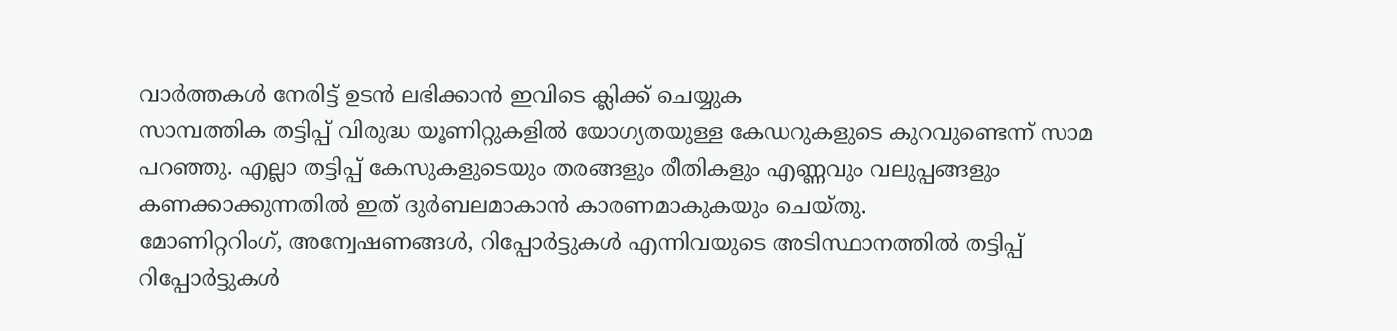വാർത്തകൾ നേരിട്ട് ഉടൻ ലഭിക്കാൻ ഇവിടെ ക്ലിക്ക് ചെയ്യുക
സാമ്പത്തിക തട്ടിപ്പ് വിരുദ്ധ യൂണിറ്റുകളിൽ യോഗ്യതയുള്ള കേഡറുകളുടെ കുറവുണ്ടെന്ന് സാമ പറഞ്ഞു. എല്ലാ തട്ടിപ്പ് കേസുകളുടെയും തരങ്ങളും രീതികളും എണ്ണവും വലുപ്പങ്ങളും കണക്കാക്കുന്നതിൽ ഇത് ദുർബലമാകാൻ കാരണമാകുകയും ചെയ്തു.
മോണിറ്ററിംഗ്, അന്വേഷണങ്ങൾ, റിപ്പോർട്ടുകൾ എന്നിവയുടെ അടിസ്ഥാനത്തിൽ തട്ടിപ്പ് റിപ്പോർട്ടുകൾ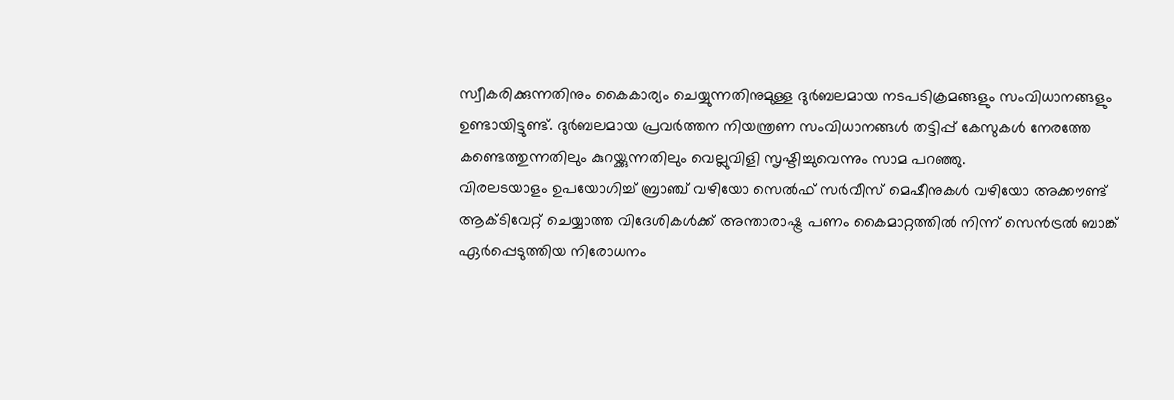സ്വീകരിക്കുന്നതിനും കൈകാര്യം ചെയ്യുന്നതിനുമുള്ള ദുർബലമായ നടപടിക്രമങ്ങളും സംവിധാനങ്ങളും ഉണ്ടായിട്ടുണ്ട്. ദുർബലമായ പ്രവർത്തന നിയന്ത്രണ സംവിധാനങ്ങൾ തട്ടിപ്പ് കേസുകൾ നേരത്തേ കണ്ടെത്തുന്നതിലും കുറയ്ക്കുന്നതിലും വെല്ലുവിളി സൃഷ്ടിച്ചുവെന്നും സാമ പറഞ്ഞു.
വിരലടയാളം ഉപയോഗിച്ച് ബ്രാഞ്ച് വഴിയോ സെൽഫ് സർവീസ് മെഷീനുകൾ വഴിയോ അക്കൗണ്ട് ആക്ടിവേറ്റ് ചെയ്യാത്ത വിദേശികൾക്ക് അന്താരാഷ്ട്ര പണം കൈമാറ്റത്തിൽ നിന്ന് സെൻട്രൽ ബാങ്ക് ഏർപ്പെടുത്തിയ നിരോധനം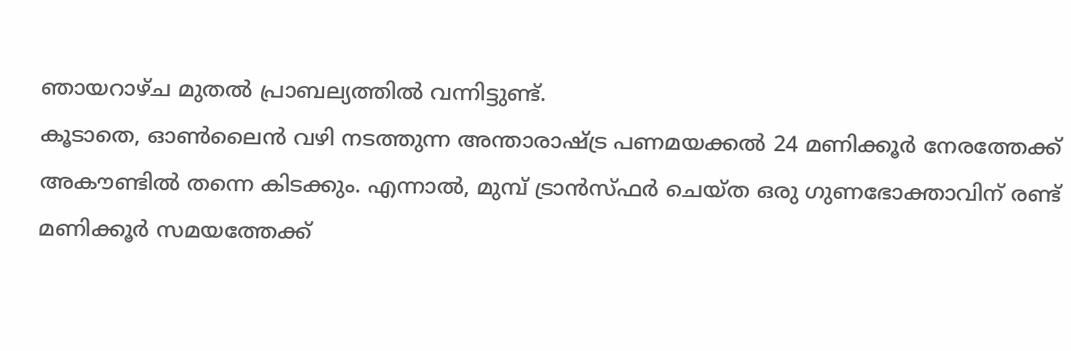ഞായറാഴ്ച മുതൽ പ്രാബല്യത്തിൽ വന്നിട്ടുണ്ട്.
കൂടാതെ, ഓൺലൈൻ വഴി നടത്തുന്ന അന്താരാഷ്ട്ര പണമയക്കൽ 24 മണിക്കൂർ നേരത്തേക്ക് അകൗണ്ടിൽ തന്നെ കിടക്കും. എന്നാൽ, മുമ്പ് ട്രാൻസ്ഫർ ചെയ്ത ഒരു ഗുണഭോക്താവിന് രണ്ട് മണിക്കൂർ സമയത്തേക്ക്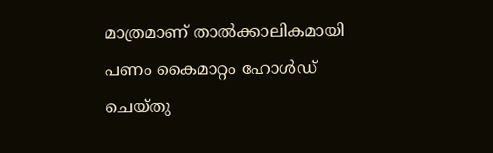മാത്രമാണ് താൽക്കാലികമായി പണം കൈമാറ്റം ഹോൾഡ് ചെയ്തു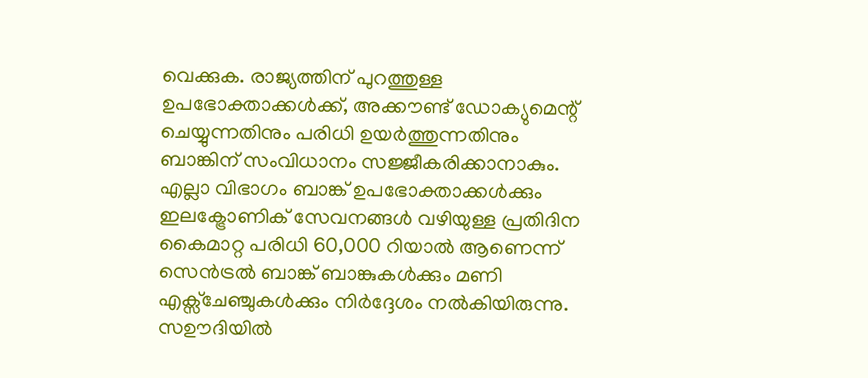വെക്കുക. രാജ്യത്തിന് പുറത്തുള്ള ഉപഭോക്താക്കൾക്ക്, അക്കൗണ്ട് ഡോക്യുമെന്റ് ചെയ്യുന്നതിനും പരിധി ഉയർത്തുന്നതിനും ബാങ്കിന് സംവിധാനം സജ്ജീകരിക്കാനാകും.
എല്ലാ വിഭാഗം ബാങ്ക് ഉപഭോക്താക്കൾക്കും ഇലക്ട്രോണിക് സേവനങ്ങൾ വഴിയുള്ള പ്രതിദിന കൈമാറ്റ പരിധി 60,000 റിയാൽ ആണെന്ന് സെൻട്രൽ ബാങ്ക് ബാങ്കുകൾക്കും മണി എക്സ്ചേഞ്ചുകൾക്കും നിർദ്ദേശം നൽകിയിരുന്നു.
സഊദിയിൽ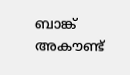ബാങ്ക് അകൗണ്ട്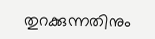തുറക്കുന്നതിനും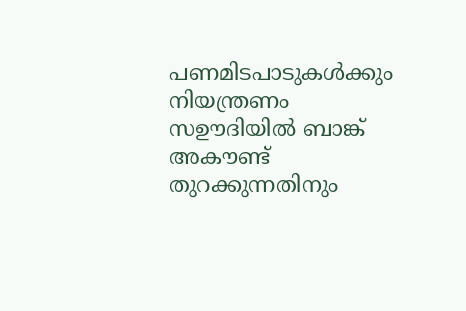പണമിടപാടുകൾക്കും നിയന്ത്രണം
സഊദിയിൽ ബാങ്ക് അകൗണ്ട് തുറക്കുന്നതിനും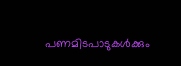പണമിടപാടുകൾക്കും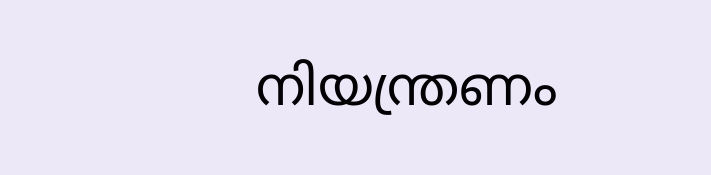നിയന്ത്രണം